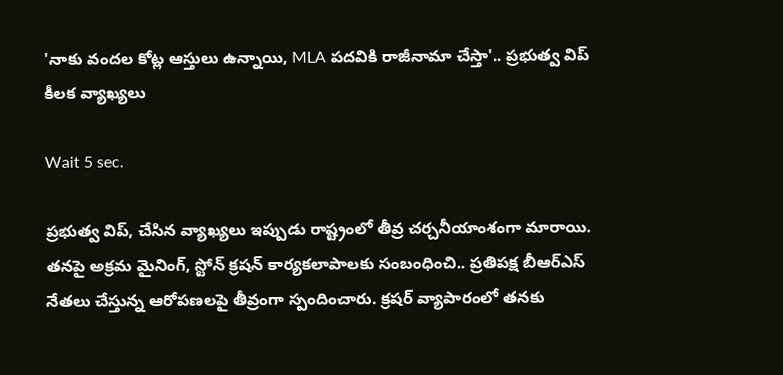'నాకు వందల కోట్ల ఆస్తులు ఉన్నాయి, MLA పదవికి రాజీనామా చేస్తా'.. ప్రభుత్వ విప్ కీలక వ్యాఖ్యలు

Wait 5 sec.

ప్రభుత్వ విప్, చేసిన వ్యాఖ్యలు ఇప్పుడు రాష్ట్రంలో తీవ్ర చర్చనీయాంశంగా మారాయి. తనపై అక్రమ మైనింగ్, స్టోన్ క్రషన్ కార్యకలాపాలకు సంబంధించి.. ప్రతిపక్ష బీఆర్ఎస్ నేతలు చేస్తున్న ఆరోపణలపై తీవ్రంగా స్పందించారు. క్రషర్ వ్యాపారంలో తనకు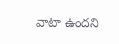వాటా ఉందని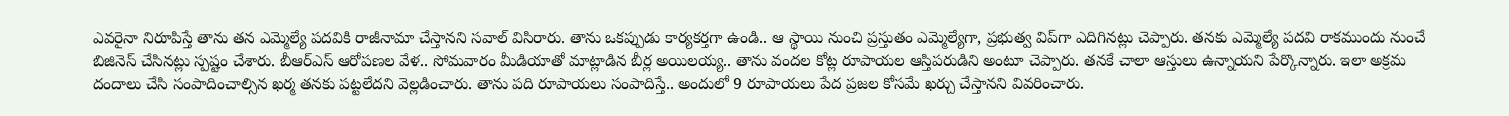ఎవరైనా నిరూపిస్తే తాను తన ఎమ్మెల్యే పదవికి రాజీనామా చేస్తానని సవాల్ విసిరారు. తాను ఒకప్పుడు కార్యకర్తగా ఉండి.. ఆ స్థాయి నుంచి ప్రస్తుతం ఎమ్మెల్యేగా, ప్రభుత్వ విప్‍గా ఎదిగినట్లు చెప్పారు. తనకు ఎమ్మెల్యే పదవి రాకముందు నుంచే బిజినెస్ చేసినట్లు స్పష్టం చేశారు. బీఆర్ఎస్ ఆరోపణల వేళ.. సోమవారం మీడియాతో మాట్లాడిన బీర్ల అయిలయ్య.. తాను వందల కోట్ల రూపాయల ఆస్తిపరుడిని అంటూ చెప్పారు. తనకే చాలా ఆస్తులు ఉన్నాయని పేర్కొన్నారు. ఇలా అక్రమ దందాలు చేసి సంపాదించాల్సిన ఖర్మ తనకు పట్టలేదని వెల్లడించారు. తాను పది రూపాయలు సంపాదిస్తే.. అందులో 9 రూపాయలు పేద ప్రజల కోసమే ఖర్చు చేస్తానని వివరించారు.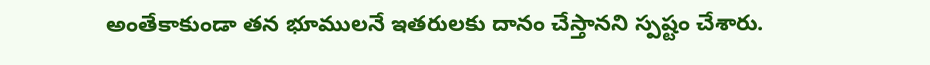అంతేకాకుండా తన భూములనే ఇతరులకు దానం చేస్తానని స్పష్టం చేశారు.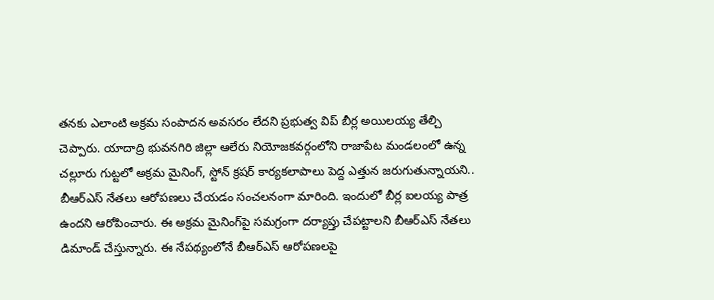తనకు ఎలాంటి అక్రమ సంపాదన అవసరం లేదని ప్రభుత్వ విప్ బీర్ల అయిలయ్య తేల్చి చెప్పారు. యాదాద్రి భువనగిరి జిల్లా ఆలేరు నియోజకవర్గంలోని రాజాపేట మండలంలో ఉన్న చల్లూరు గుట్టలో అక్రమ మైనింగ్‌, స్టోన్‌ క్రషర్‌ కార్యకలాపాలు పెద్ద ఎత్తున జరుగుతున్నాయని.. బీఆర్ఎస్ నేతలు ఆరోపణలు చేయడం సంచలనంగా మారింది. ఇందులో బీర్ల ఐలయ్య పాత్ర ఉందని ఆరోపించారు. ఈ అక్రమ మైనింగ్‌పై సమగ్రంగా దర్యాప్తు చేపట్టాలని బీఆర్ఎస్ నేతలు డిమాండ్ చేస్తున్నారు. ఈ నేపథ్యంలోనే బీఆర్ఎస్ ఆరోపణలపై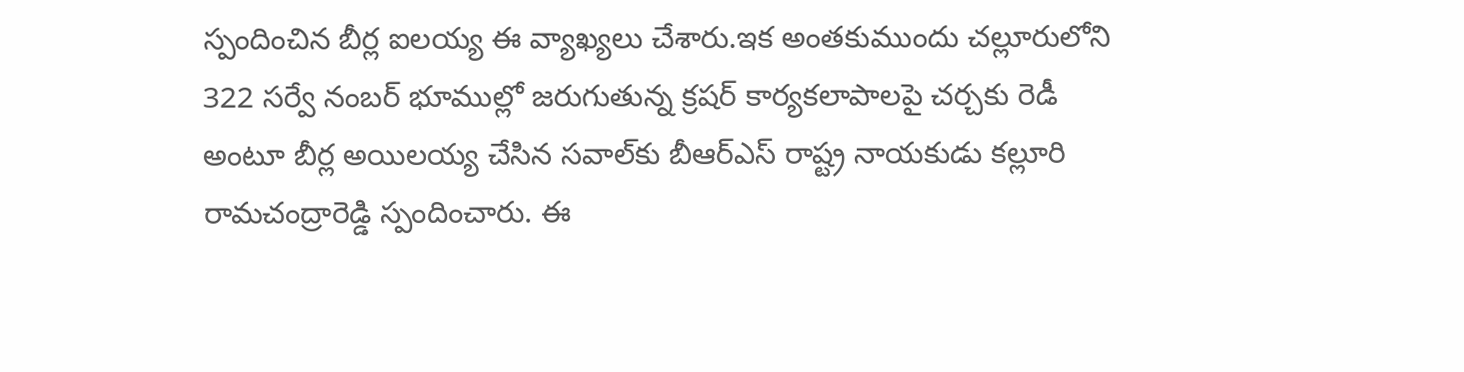స్పందించిన బీర్ల ఐలయ్య ఈ వ్యాఖ్యలు చేశారు.ఇక అంతకుముందు చల్లూరులోని 322 సర్వే నంబర్ భూముల్లో జరుగుతున్న క్రషర్ కార్యకలాపాలపై చర్చకు రెడీ అంటూ బీర్ల అయిలయ్య చేసిన సవాల్‌కు బీఆర్ఎస్ రాష్ట్ర నాయకుడు కల్లూరి రామచంద్రారెడ్డి స్పందించారు. ఈ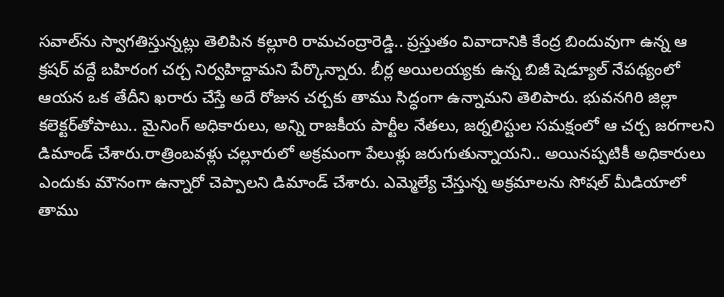సవాల్‌ను స్వాగతిస్తున్నట్లు తెలిపిన కల్లూరి రామచంద్రారెడ్డి.. ప్రస్తుతం వివాదానికి కేంద్ర బిందువుగా ఉన్న ఆ క్రషర్ వద్దే బహిరంగ చర్చ నిర్వహిద్దామని పేర్కొన్నారు. బీర్ల అయిలయ్యకు ఉన్న బిజీ షెడ్యూల్ నేపథ్యంలో ఆయన ఒక తేదీని ఖరారు చేస్తే అదే రోజున చర్చకు తాము సిద్ధంగా ఉన్నామని తెలిపారు. భువనగిరి జిల్లా కలెక్టర్‌తోపాటు.. మైనింగ్ అధికారులు, అన్ని రాజకీయ పార్టీల నేతలు, జర్నలిస్టుల సమక్షంలో ఆ చర్చ జరగాలని డిమాండ్ చేశారు.రాత్రింబ‌వ‌ళ్లు చల్లూరులో అక్రమంగా పేలుళ్లు జరుగుతున్నాయని.. అయినప్పటికీ అధికారులు ఎందుకు మౌనంగా ఉన్నారో చెప్పాలని డిమాండ్ చేశారు. ఎమ్మెల్యే చేస్తున్న అక్రమాలను సోషల్ మీడియాలో తాము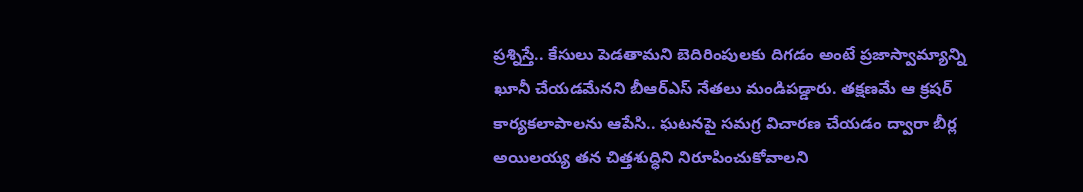ప్రశ్నిస్తే.. కేసులు పెడతామని బెదిరింపులకు దిగడం అంటే ప్రజాస్వామ్యాన్ని ఖూనీ చేయడమేనని బీఆర్ఎస్ నేతలు మండిపడ్డారు. తక్షణమే ఆ క్రషర్ కార్యకలాపాలను ఆపేసి.. ఘటనపై సమగ్ర విచారణ చేయడం ద్వారా బీర్ల అయిలయ్య తన చిత్తశుద్ధిని నిరూపించుకోవాలని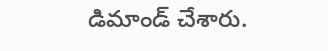డిమాండ్ చేశారు.